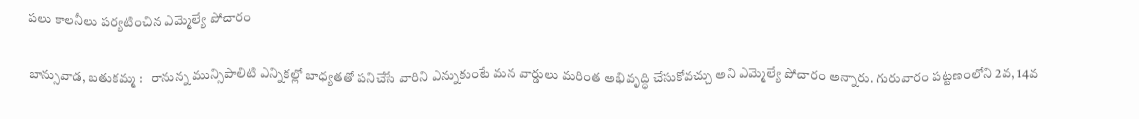పలు కాలనీలు పర్యటించిన ఎమ్మెల్యే పోచారం

బాన్సువాడ, బతుకమ్మ :   రానున్న మున్సిపాలిటి ఎన్నికల్లో బాధ్యతతో పనిచేసే వారిని ఎన్నుకుంటే మన వార్డులు మరింత అభివృద్ధి చేసుకోవచ్చు అని ఎమ్మెల్యే పోచారం అన్నారు. గురువారం పట్టణంలోని 2వ, 14వ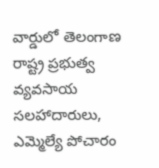వార్డులో తెలంగాణ రాష్ట్ర ప్రభుత్వ వ్యవసాయ సలహాదారులు, ఎమ్మెల్యే పోచారం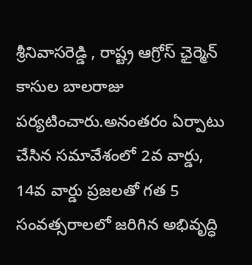శ్రీనివాసరెడ్డి , రాష్ట్ర ఆగ్రోస్ ఛైర్మెన్ కాసుల బాలరాజు పర్యటించారు.అనంతరం ఏర్పాటు చేసిన సమావేశంలో 2వ వార్డు, 14వ వార్డు ప్రజలతో గత 5 సంవత్సరాలలో జరిగిన అభివృద్ధి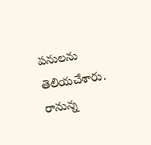పనులను తెలియచేశారు. రానున్న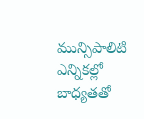మున్సిపాలిటి ఎన్నికల్లో బాధ్యతతో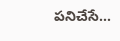పనిచేసే...